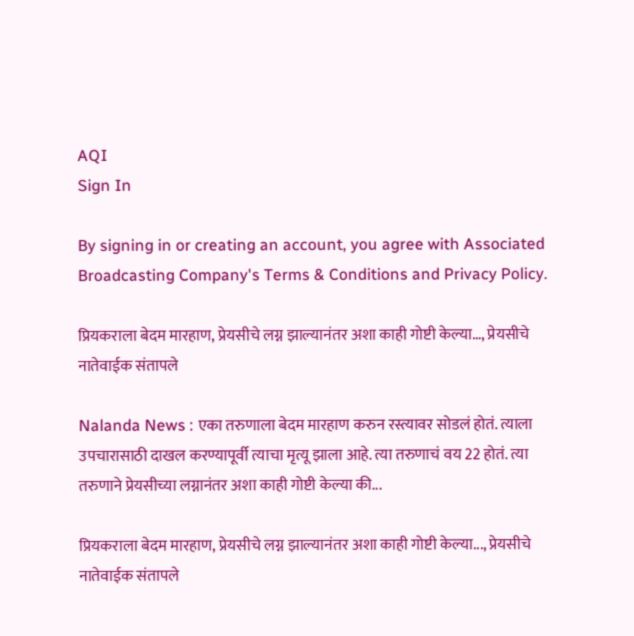AQI
Sign In

By signing in or creating an account, you agree with Associated Broadcasting Company's Terms & Conditions and Privacy Policy.

प्रियकराला बेदम मारहाण, प्रेयसीचे लग्न झाल्यानंतर अशा काही गोष्टी केल्या…, प्रेयसीचे नातेवाईक संतापले

Nalanda News : एका तरुणाला बेदम मारहाण करुन रस्त्यावर सोडलं होतं. त्याला उपचारासाठी दाखल करण्यापूर्वी त्याचा मृत्यू झाला आहे. त्या तरुणाचं वय 22 होतं. त्या तरुणाने प्रेयसीच्या लग्नानंतर अशा काही गोष्टी केल्या की...

प्रियकराला बेदम मारहाण, प्रेयसीचे लग्न झाल्यानंतर अशा काही गोष्टी केल्या..., प्रेयसीचे नातेवाईक संतापले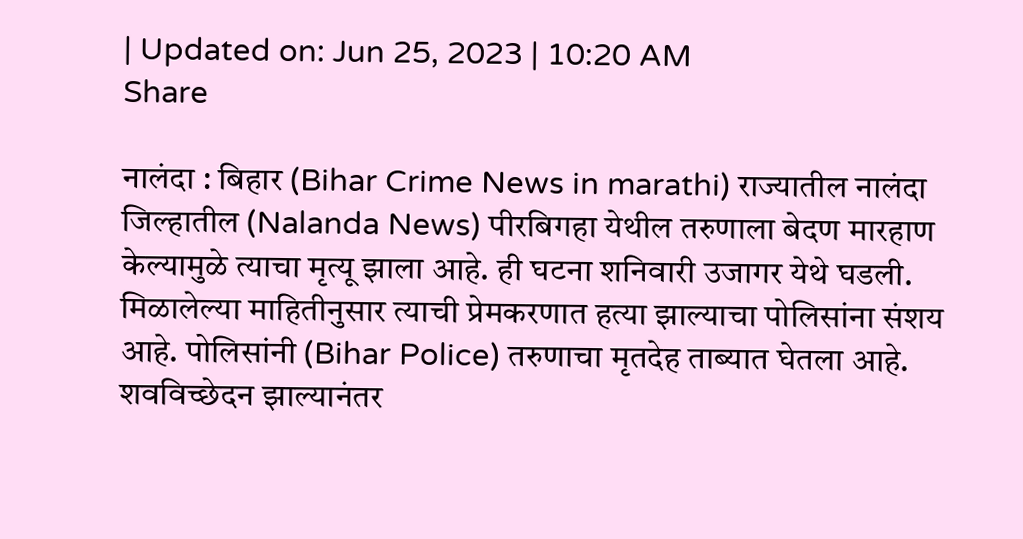| Updated on: Jun 25, 2023 | 10:20 AM
Share

नालंदा : बिहार (Bihar Crime News in marathi) राज्यातील नालंदा जिल्हातील (Nalanda News) पीरबिगहा येथील तरुणाला बेदण मारहाण केल्यामुळे त्याचा मृत्यू झाला आहे. ही घटना शनिवारी उजागर येथे घडली. मिळालेल्या माहितीनुसार त्याची प्रेमकरणात हत्या झाल्याचा पोलिसांना संशय आहे. पोलिसांनी (Bihar Police) तरुणाचा मृतदेह ताब्यात घेतला आहे. शवविच्छेदन झाल्यानंतर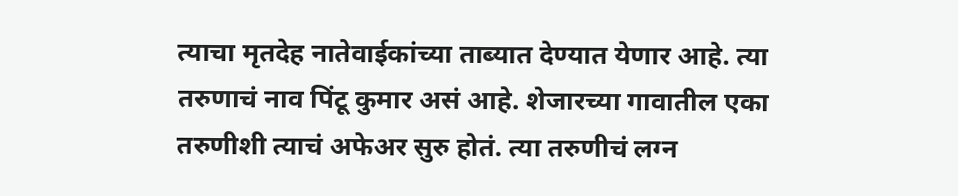त्याचा मृतदेह नातेवाईकांच्या ताब्यात देण्यात येणार आहे. त्या तरुणाचं नाव पिंटू कुमार असं आहे. शेजारच्या गावातील एका तरुणीशी त्याचं अफेअर सुरु होतं. त्या तरुणीचं लग्न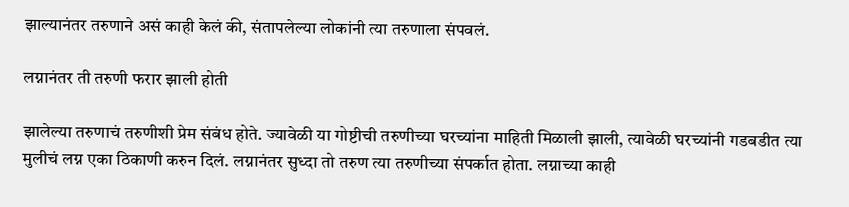झाल्यानंतर तरुणाने असं काही केलं की, संतापलेल्या लोकांनी त्या तरुणाला संपवलं.

लग्नानंतर ती तरुणी फरार झाली होती

झालेल्या तरुणाचं तरुणीशी प्रेम संबंध होते. ज्यावेळी या गोष्टीची तरुणीच्या घरच्यांना माहिती मिळाली झाली, त्यावेळी घरच्यांनी गडबडीत त्या मुलीचं लग्न एका ठिकाणी करुन दिलं. लग्नानंतर सुध्दा तो तरुण त्या तरुणीच्या संपर्कात होता. लग्नाच्या काही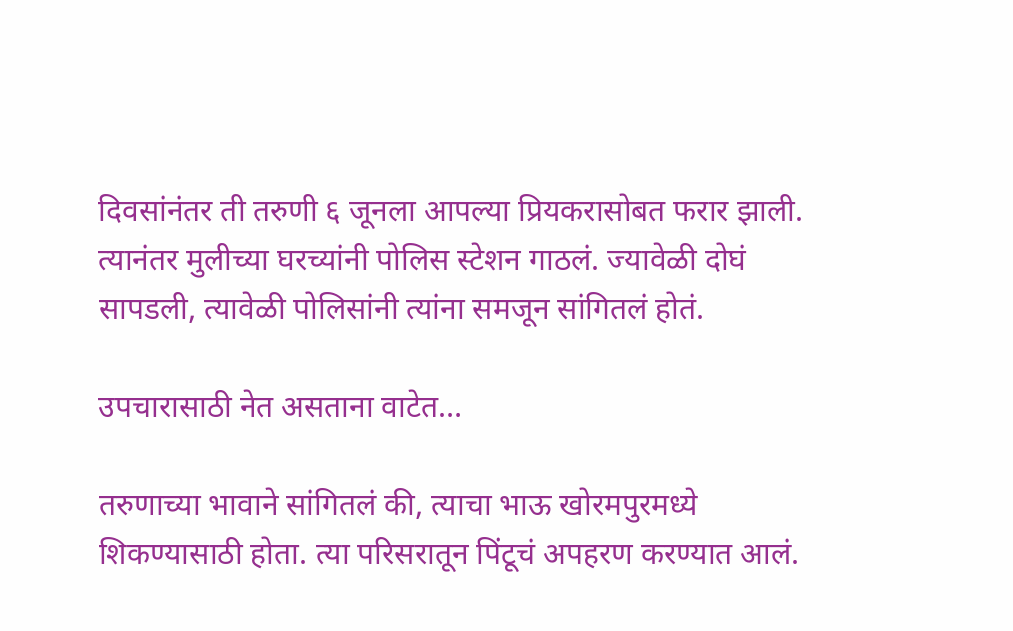दिवसांनंतर ती तरुणी ६ जूनला आपल्या प्रियकरासोबत फरार झाली. त्यानंतर मुलीच्या घरच्यांनी पोलिस स्टेशन गाठलं. ज्यावेळी दोघं सापडली, त्यावेळी पोलिसांनी त्यांना समजून सांगितलं होतं.

उपचारासाठी नेत असताना वाटेत…

तरुणाच्या भावाने सांगितलं की, त्याचा भाऊ खोरमपुरमध्ये शिकण्यासाठी होता. त्या परिसरातून पिंटूचं अपहरण करण्यात आलं.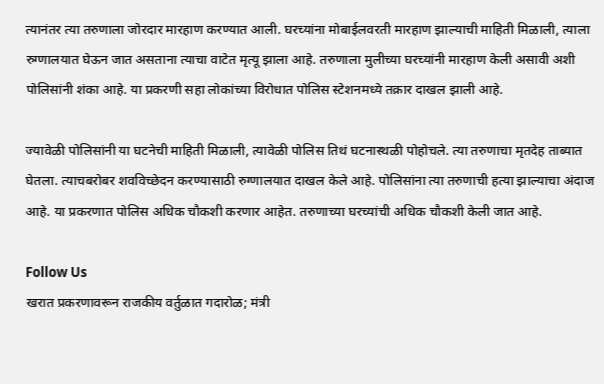त्यानंतर त्या तरुणाला जोरदार मारहाण करण्यात आली. घरच्यांना मोबाईलवरती मारहाण झाल्याची माहिती मिळाली, त्याला रुग्णालयात घेऊन जात असताना त्याचा वाटेत मृत्यू झाला आहे. तरुणाला मुलीच्या घरच्यांनी मारहाण केली असावी अशी पोलिसांनी शंका आहे. या प्रकरणी सहा लोकांच्या विरोधात पोलिस स्टेशनमध्ये तक्रार दाखल झाली आहे.

ज्यावेळी पोलिसांनी या घटनेची माहिती मिळाली, त्यावेळी पोलिस तिथं घटनास्थळी पोहोचले. त्या तरुणाचा मृतदेह ताब्यात घेतला. त्याचबरोबर शवविच्छेदन करण्यासाठी रुग्णालयात दाखल केले आहे. पोलिसांना त्या तरुणाची हत्या झाल्याचा अंदाज आहे. या प्रकरणात पोलिस अधिक चौकशी करणार आहेत. तरुणाच्या घरच्यांची अधिक चौकशी केली जात आहे.

Follow Us
खरात प्रकरणावरून राजकीय वर्तुळात गदारोळ; मंत्री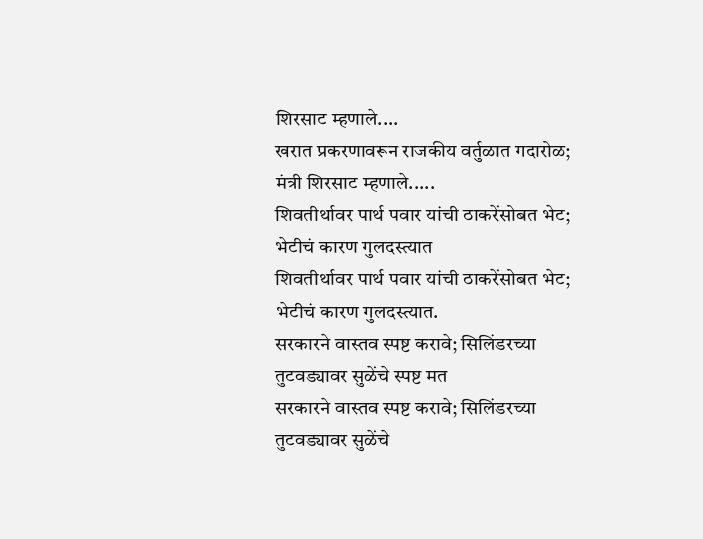शिरसाट म्हणाले....
खरात प्रकरणावरून राजकीय वर्तुळात गदारोळ; मंत्री शिरसाट म्हणाले.....
शिवतीर्थावर पार्थ पवार यांची ठाकरेंसोबत भेट; भेटीचं कारण गुलदस्त्यात
शिवतीर्थावर पार्थ पवार यांची ठाकरेंसोबत भेट; भेटीचं कारण गुलदस्त्यात.
सरकारने वास्तव स्पष्ट करावे; सिलिंडरच्या तुटवड्यावर सुळेंचे स्पष्ट मत
सरकारने वास्तव स्पष्ट करावे; सिलिंडरच्या तुटवड्यावर सुळेंचे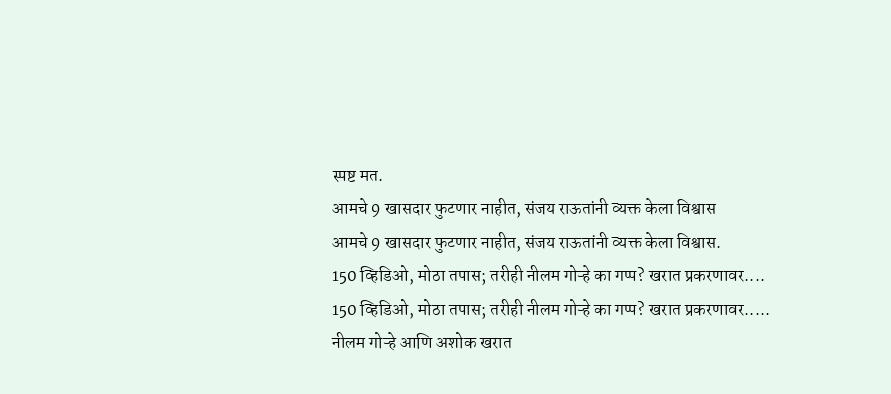स्पष्ट मत.
आमचे 9 खासदार फुटणार नाहीत, संजय राऊतांनी व्यक्त केला विश्वास
आमचे 9 खासदार फुटणार नाहीत, संजय राऊतांनी व्यक्त केला विश्वास.
150 व्हिडिओ, मोठा तपास; तरीही नीलम गोऱ्हे का गप्प? खरात प्रकरणावर....
150 व्हिडिओ, मोठा तपास; तरीही नीलम गोऱ्हे का गप्प? खरात प्रकरणावर.....
नीलम गोऱ्हे आणि अशोक खरात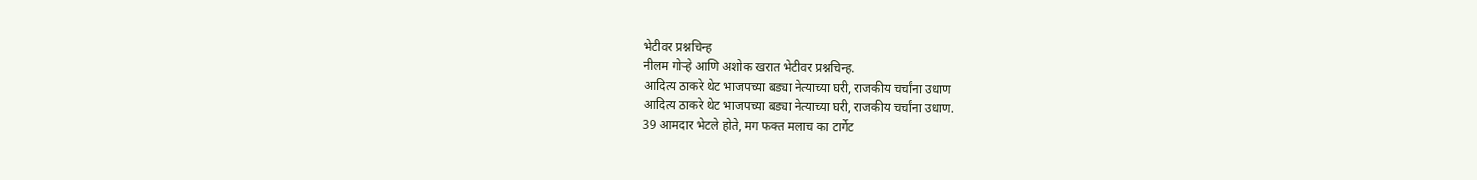भेटीवर प्रश्नचिन्ह
नीलम गोऱ्हे आणि अशोक खरात भेटीवर प्रश्नचिन्ह.
आदित्य ठाकरे थेट भाजपच्या बड्या नेत्याच्या घरी, राजकीय चर्चांना उधाण
आदित्य ठाकरे थेट भाजपच्या बड्या नेत्याच्या घरी, राजकीय चर्चांना उधाण.
39 आमदार भेटले होते, मग फक्त मलाच का टार्गेट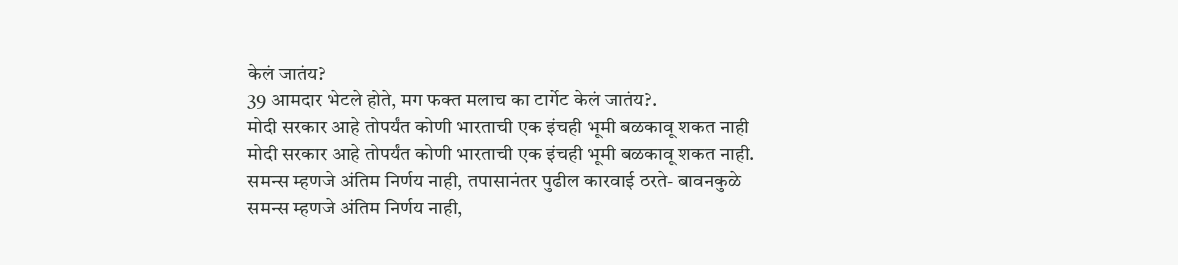केलं जातंय?
39 आमदार भेटले होते, मग फक्त मलाच का टार्गेट केलं जातंय?.
मोदी सरकार आहे तोपर्यंत कोणी भारताची एक इंचही भूमी बळकावू शकत नाही
मोदी सरकार आहे तोपर्यंत कोणी भारताची एक इंचही भूमी बळकावू शकत नाही.
समन्स म्हणजे अंतिम निर्णय नाही, तपासानंतर पुढील कारवाई ठरते- बावनकुळे
समन्स म्हणजे अंतिम निर्णय नाही,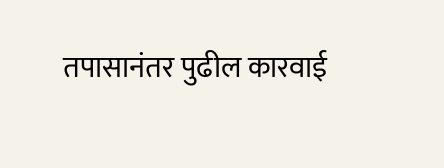तपासानंतर पुढील कारवाई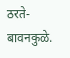ठरते- बावनकुळे.